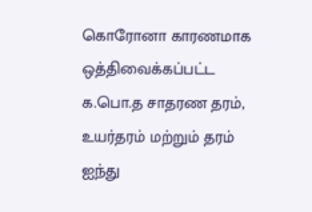கொரோனா காரணமாக ஒத்திவைக்கப்பட்ட க.பொ.த சாதரண தரம், உயர்தரம் மற்றும் தரம் ஐந்து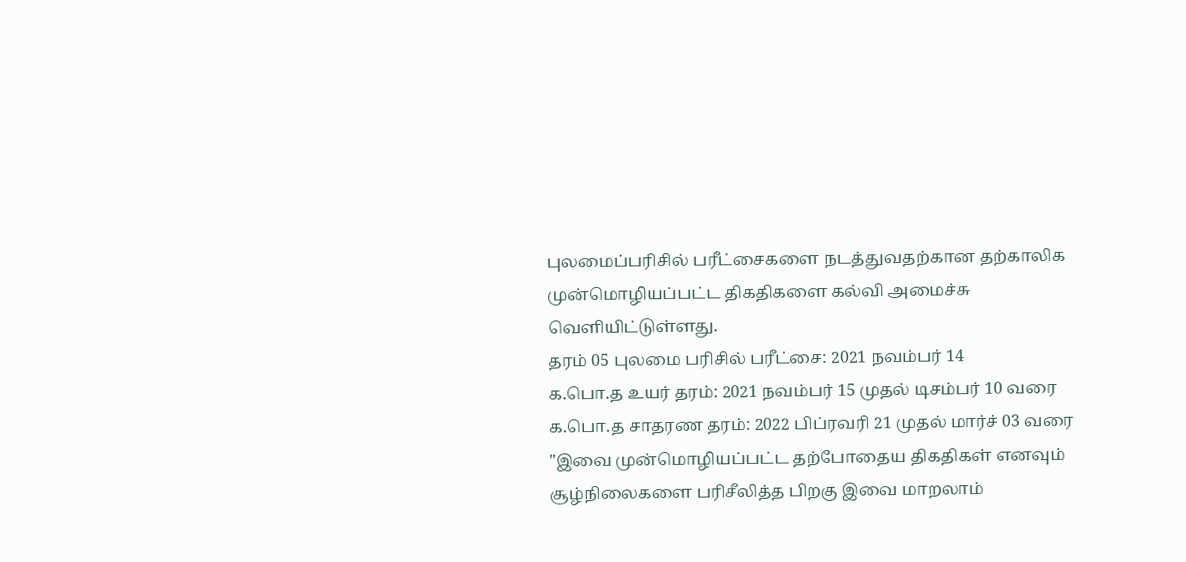புலமைப்பரிசில் பரீட்சைகளை நடத்துவதற்கான தற்காலிக முன்மொழியப்பட்ட திகதிகளை கல்வி அமைச்சு வெளியிட்டுள்ளது.
தரம் 05 புலமை பரிசில் பரீட்சை: 2021 நவம்பர் 14
க.பொ.த உயர் தரம்: 2021 நவம்பர் 15 முதல் டிசம்பர் 10 வரை
க.பொ.த சாதரண தரம்: 2022 பிப்ரவரி 21 முதல் மார்ச் 03 வரை
"இவை முன்மொழியப்பட்ட தற்போதைய திகதிகள் எனவும் சூழ்நிலைகளை பரிசீலித்த பிறகு இவை மாறலாம்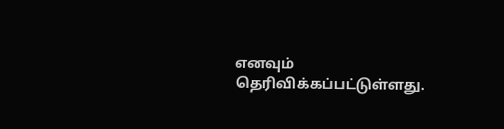எனவும் தெரிவிக்கப்பட்டுள்ளது.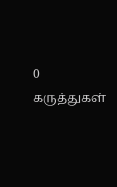0 கருத்துகள்